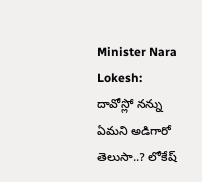Minister Nara Lokesh: దావోస్లో నన్ను ఏమని అడిగారో తెలుసా..? లోకేష్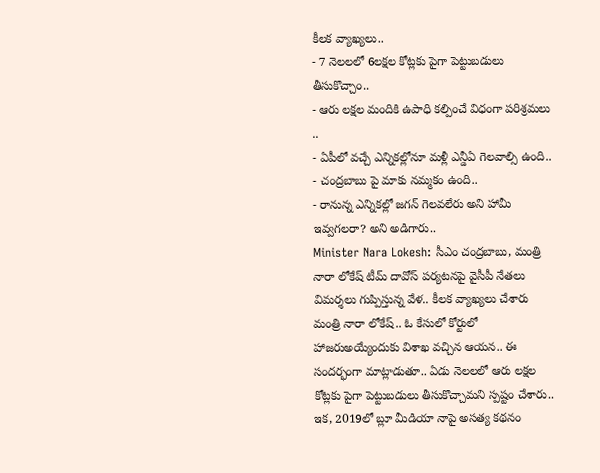కీలక వ్యాఖ్యలు..
- 7 నెలలలో 6లక్షల కోట్లకు పైగా పెట్టుబడులు తీసుకొచ్చాం..
- ఆరు లక్షల మందికి ఉపాధి కల్పించే విధంగా పరిశ్రమలు ..
- ఏపీలో వచ్చే ఎన్నికల్లోనూ మళ్లీ ఎన్డీఏ గెలవాల్సి ఉంది..
- చంద్రబాబు పై మాకు నమ్మకం ఉంది..
- రానున్న ఎన్నికల్లో జగన్ గెలవలేరు అని హామీ ఇవ్వగలరా? అని అడిగారు..
Minister Nara Lokesh: సీఎం చంద్రబాబు, మంత్రి నారా లోకేష్ టీమ్ దావోస్ పర్యటనపై వైసీపీ నేతలు విమర్శలు గుప్పిస్తున్న వేళ.. కీలక వ్యాఖ్యలు చేశారు మంత్రి నారా లోకేష్.. ఓ కేసులో కోర్టులో హాజరుఅయ్యేందుకు విశాఖ వచ్చిన ఆయన.. ఈ సందర్భంగా మాట్లాడుతూ.. ఏడు నెలలలో ఆరు లక్షల కోట్లకు పైగా పెట్టుబడులు తీసుకొచ్చామని స్పష్టం చేశారు.. ఇక, 2019లో బ్లూ మీడియా నాపై అసత్య కథనం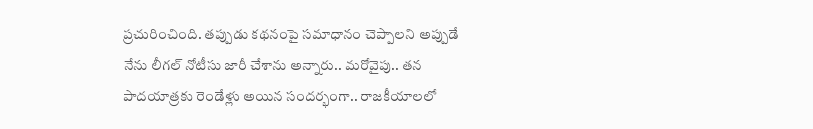ప్రచురించింది. తప్పుడు కథనంపై సమాధానం చెప్పాలని అప్పుడే నేను లీగల్ నోటీసు జారీ చేశాను అన్నారు.. మరోవైపు.. తన పాదయాత్రకు రెండేళ్లు అయిన సందర్భంగా.. రాజకీయాలలో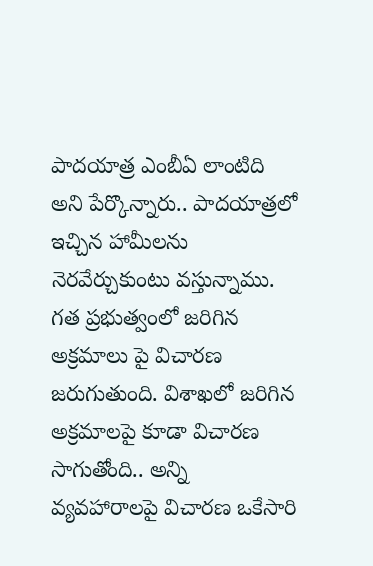పాదయాత్ర ఎంబీఏ లాంటిది అని పేర్కొన్నారు.. పాదయాత్రలో ఇచ్చిన హామీలను నెరవేర్చుకుంటు వస్తున్నాము. గత ప్రభుత్వంలో జరిగిన అక్రమాలు పై విచారణ జరుగుతుంది. విశాఖలో జరిగిన అక్రమాలపై కూడా విచారణ సాగుతోంది.. అన్ని వ్యవహారాలపై విచారణ ఒకేసారి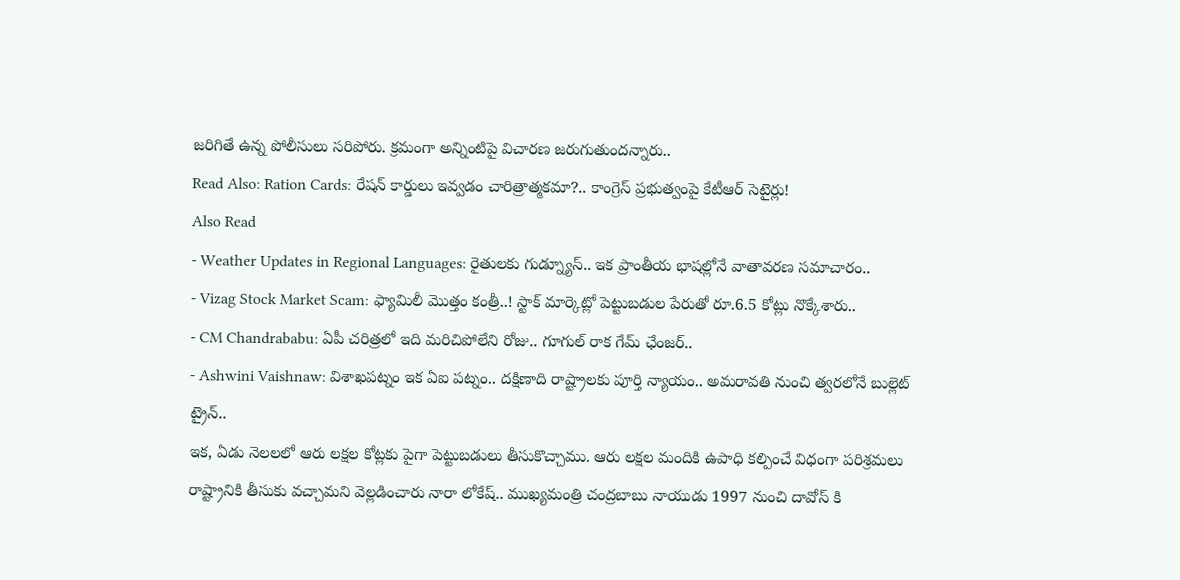జరిగితే ఉన్న పోలీసులు సరిపోరు. క్రమంగా అన్నింటిపై విచారణ జరుగుతుందన్నారు..
Read Also: Ration Cards: రేషన్ కార్డులు ఇవ్వడం చారిత్రాత్మకమా?.. కాంగ్రెస్ ప్రభుత్వంపై కేటీఆర్ సెటైర్లు!
Also Read
- Weather Updates in Regional Languages: రైతులకు గుడ్న్యూస్.. ఇక ప్రాంతీయ భాషల్లోనే వాతావరణ సమాచారం..
- Vizag Stock Market Scam: ఫ్యామిలీ మొత్తం కంత్రీ..! స్టాక్ మార్కెట్లో పెట్టుబడుల పేరుతో రూ.6.5 కోట్లు నొక్కేశారు..
- CM Chandrababu: ఏపీ చరిత్రలో ఇది మరిచిపోలేని రోజు.. గూగుల్ రాక గేమ్ ఛేంజర్..
- Ashwini Vaishnaw: విశాఖపట్నం ఇక ఏఐ పట్నం.. దక్షిణాది రాష్ట్రాలకు పూర్తి న్యాయం.. అమరావతి నుంచి త్వరలోనే బుల్లెట్ ట్రైన్..
ఇక, ఏడు నెలలలో ఆరు లక్షల కోట్లకు పైగా పెట్టుబడులు తీసుకొచ్చాము. ఆరు లక్షల మందికి ఉపాధి కల్పించే విధంగా పరిశ్రమలు రాష్ట్రానికి తీసుకు వచ్చామని వెల్లడించారు నారా లోకేష్.. ముఖ్యమంత్రి చంద్రబాబు నాయుడు 1997 నుంచి దావోస్ కి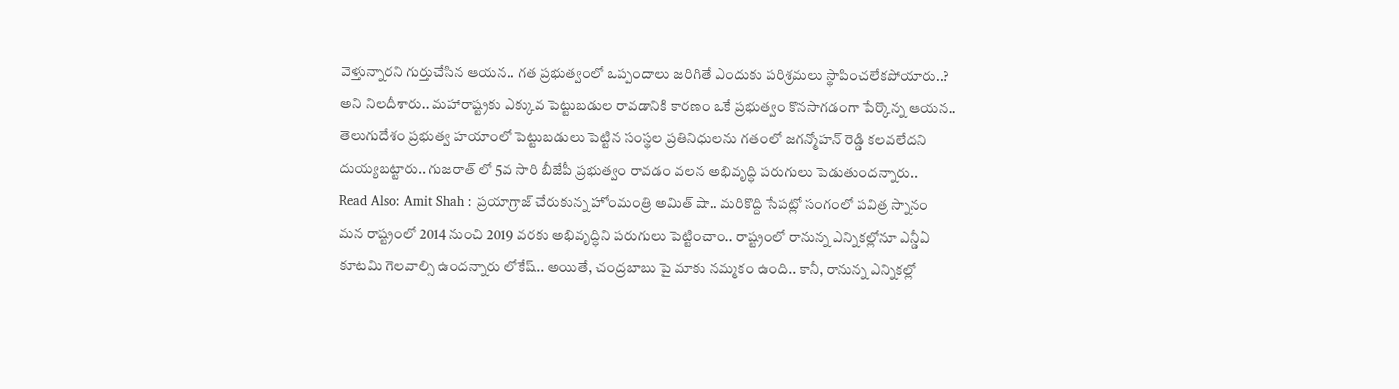వెళ్తున్నారని గుర్తుచేసిన ఆయన.. గత ప్రభుత్వంలో ఒప్పందాలు జరిగితే ఎందుకు పరిశ్రమలు స్థాపించలేకపోయారు..? అని నిలదీశారు.. మహారాష్ట్రకు ఎక్కువ పెట్టుబడుల రావడానికి కారణం ఒకే ప్రభుత్వం కొనసాగడంగా పేర్కొన్న ఆయన.. తెలుగుదేశం ప్రభుత్వ హయాంలో పెట్టుబడులు పెట్టిన సంస్థల ప్రతినిధులను గతంలో జగన్మోహన్ రెడ్డి కలవలేదని దుయ్యబట్టారు.. గుజరాత్ లో 5వ సారి బీజేపీ ప్రభుత్వం రావడం వలన అభివృద్ధి పరుగులు పెడుతుందన్నారు..
Read Also: Amit Shah : ప్రయాగ్రాజ్ చేరుకున్న హోంమంత్రి అమిత్ షా.. మరికొద్ది సేపట్లో సంగంలో పవిత్ర స్నానం
మన రాష్ట్రంలో 2014 నుంచి 2019 వరకు అభివృద్ధిని పరుగులు పెట్టించాం.. రాష్ట్రంలో రానున్న ఎన్నికల్లోనూ ఎన్డీఏ కూటమి గెలవాల్సి ఉందన్నారు లోకేష్.. అయితే, చంద్రబాబు పై మాకు నమ్మకం ఉంది.. కానీ, రానున్న ఎన్నికల్లో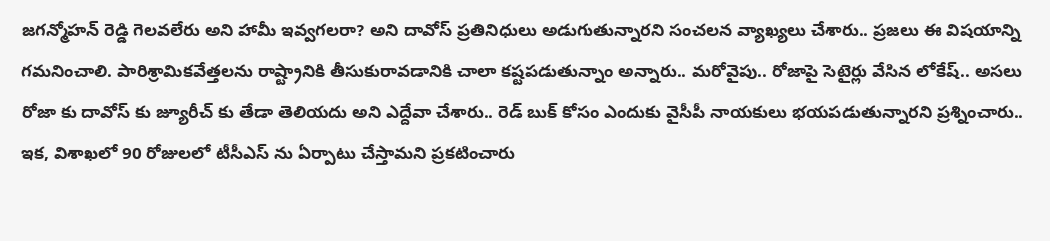జగన్మోహన్ రెడ్డి గెలవలేరు అని హామీ ఇవ్వగలరా? అని దావోస్ ప్రతినిధులు అడుగుతున్నారని సంచలన వ్యాఖ్యలు చేశారు.. ప్రజలు ఈ విషయాన్ని గమనించాలి. పారిశ్రామికవేత్తలను రాష్ట్రానికి తీసుకురావడానికి చాలా కష్టపడుతున్నాం అన్నారు.. మరోవైపు.. రోజాపై సెటైర్లు వేసిన లోకేష్.. అసలు రోజా కు దావోస్ కు జ్యూరీచ్ కు తేడా తెలియదు అని ఎద్దేవా చేశారు.. రెడ్ బుక్ కోసం ఎందుకు వైసీపీ నాయకులు భయపడుతున్నారని ప్రశ్నించారు.. ఇక, విశాఖలో 90 రోజులలో టీసీఎస్ ను ఏర్పాటు చేస్తామని ప్రకటించారు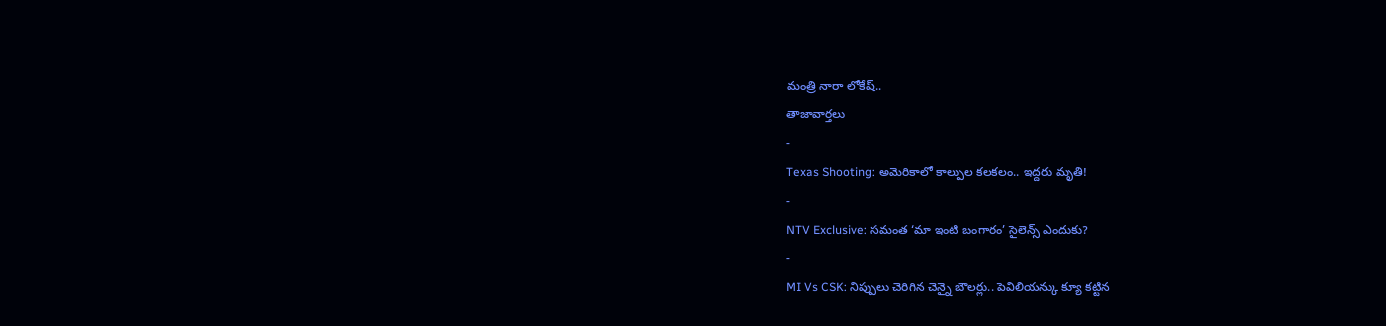మంత్రి నారా లోకేష్..
తాజావార్తలు
-
Texas Shooting: అమెరికాలో కాల్పుల కలకలం.. ఇద్దరు మృతి!
-
NTV Exclusive: సమంత ‘మా ఇంటి బంగారం’ సైలెన్స్ ఎందుకు?
-
MI Vs CSK: నిప్పులు చెరిగిన చెన్నై బౌలర్లు.. పెవిలియన్కు క్యూ కట్టిన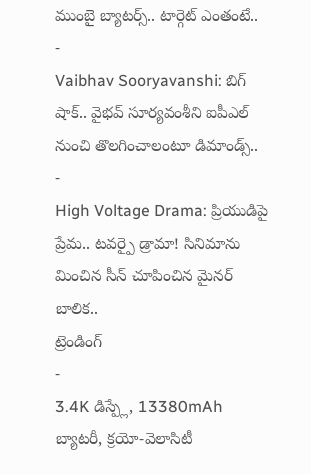ముంబై బ్యాటర్స్.. టార్గెట్ ఎంతంటే..
-
Vaibhav Sooryavanshi: బిగ్ షాక్.. వైభవ్ సూర్యవంశీని ఐపీఎల్ నుంచి తొలగించాలంటూ డిమాండ్స్..
-
High Voltage Drama: ప్రియుడిపై ప్రేమ.. టవర్పై డ్రామా! సినిమాను మించిన సీన్ చూపించిన మైనర్ బాలిక..
ట్రెండింగ్
-
3.4K డిస్ప్లే, 13380mAh బ్యాటరీ, క్రయో-వెలాసిటీ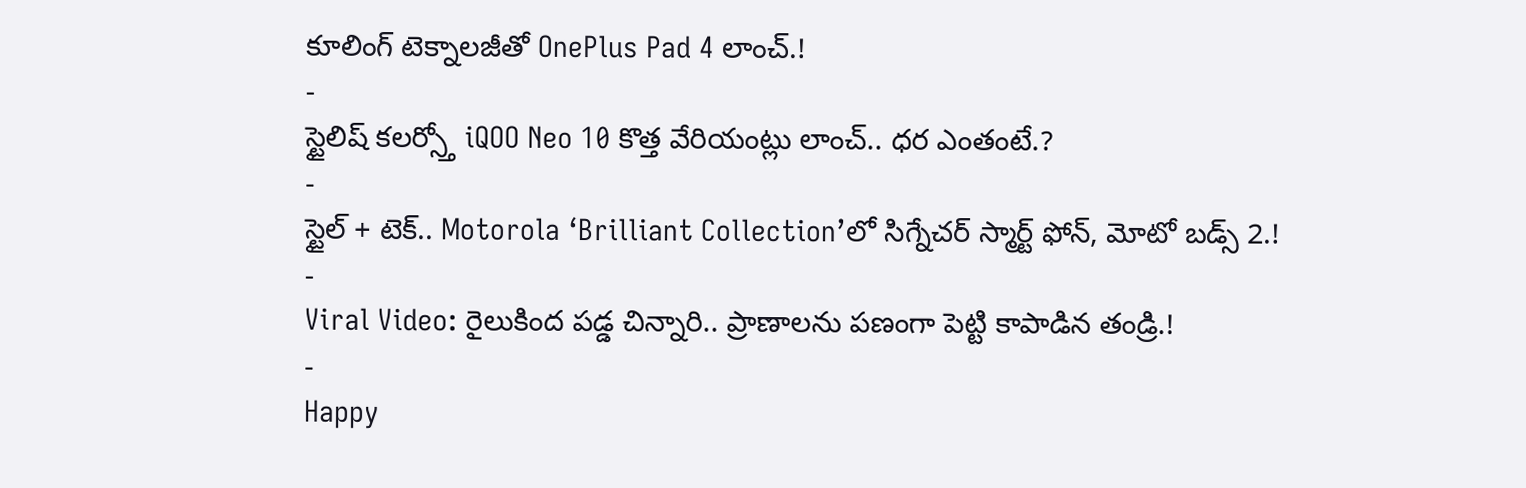కూలింగ్ టెక్నాలజీతో OnePlus Pad 4 లాంచ్.!
-
స్టైలిష్ కలర్స్తో iQOO Neo 10 కొత్త వేరియంట్లు లాంచ్.. ధర ఎంతంటే.?
-
స్టైల్ + టెక్.. Motorola ‘Brilliant Collection’లో సిగ్నేచర్ స్మార్ట్ ఫోన్, మోటో బడ్స్ 2.!
-
Viral Video: రైలుకింద పడ్డ చిన్నారి.. ప్రాణాలను పణంగా పెట్టి కాపాడిన తండ్రి.!
-
Happy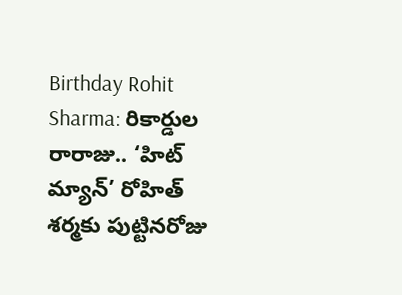Birthday Rohit Sharma: రికార్డుల రారాజు.. ‘హిట్ మ్యాన్’ రోహిత్ శర్మకు పుట్టినరోజు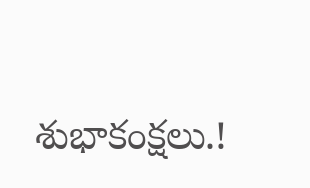శుభాకంక్షలు.!